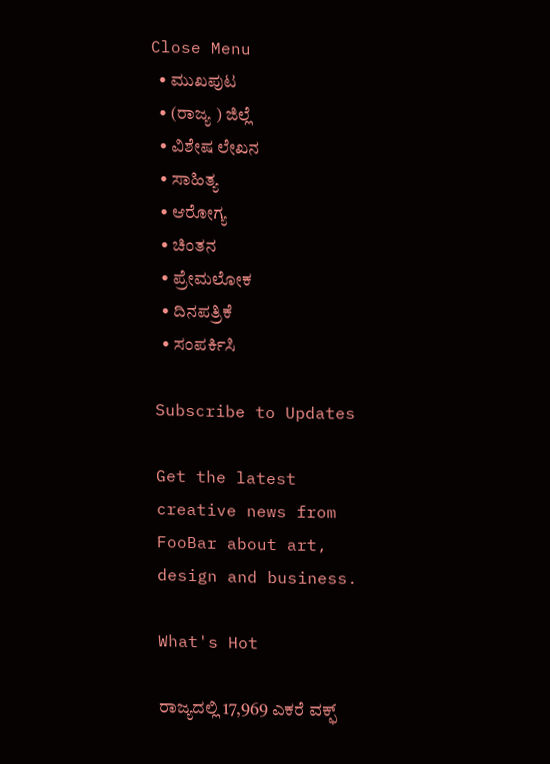Close Menu
  • ಮುಖಪುಟ
  • (ರಾಜ್ಯ ) ಜಿಲ್ಲೆ
  • ವಿಶೇಷ ಲೇಖನ
  • ಸಾಹಿತ್ಯ
  • ಆರೋಗ್ಯ
  • ಚಿಂತನ
  • ಪ್ರೇಮಲೋಕ
  • ದಿನಪತ್ರಿಕೆ
  • ಸಂಪರ್ಕಿಸಿ

Subscribe to Updates

Get the latest creative news from FooBar about art, design and business.

What's Hot

ರಾಜ್ಯದಲ್ಲಿ 17,969 ಎಕರೆ ವಕ್ಫ್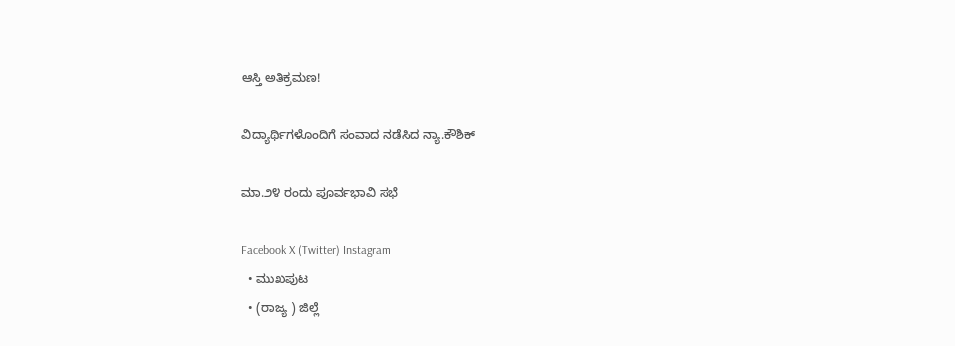ಆಸ್ತಿ ಅತಿಕ್ರಮಣ!

ವಿದ್ಯಾರ್ಥಿಗಳೊಂದಿಗೆ ಸಂವಾದ ನಡೆಸಿದ ನ್ಯಾ.ಕೌಶಿಕ್

ಮಾ.೨೪ ರಂದು ಪೂರ್ವಭಾವಿ ಸಭೆ

Facebook X (Twitter) Instagram
  • ಮುಖಪುಟ
  • (ರಾಜ್ಯ ) ಜಿಲ್ಲೆ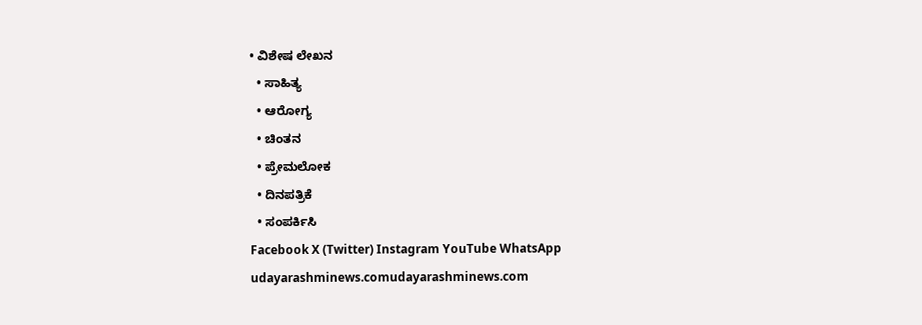• ವಿಶೇಷ ಲೇಖನ
  • ಸಾಹಿತ್ಯ
  • ಆರೋಗ್ಯ
  • ಚಿಂತನ
  • ಪ್ರೇಮಲೋಕ
  • ದಿನಪತ್ರಿಕೆ
  • ಸಂಪರ್ಕಿಸಿ
Facebook X (Twitter) Instagram YouTube WhatsApp
udayarashminews.comudayarashminews.com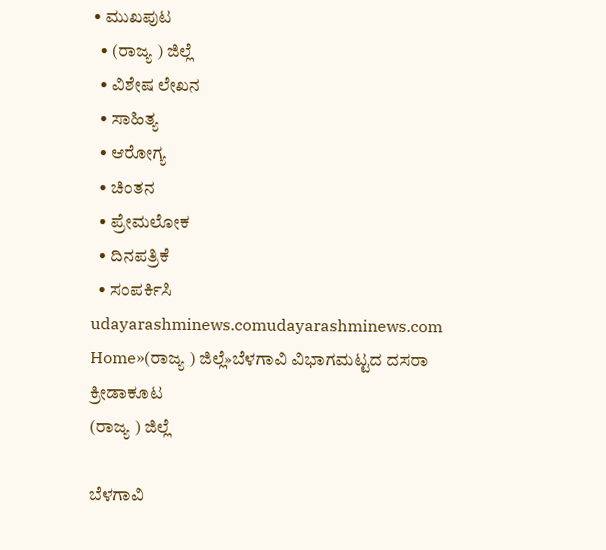• ಮುಖಪುಟ
  • (ರಾಜ್ಯ ) ಜಿಲ್ಲೆ
  • ವಿಶೇಷ ಲೇಖನ
  • ಸಾಹಿತ್ಯ
  • ಆರೋಗ್ಯ
  • ಚಿಂತನ
  • ಪ್ರೇಮಲೋಕ
  • ದಿನಪತ್ರಿಕೆ
  • ಸಂಪರ್ಕಿಸಿ
udayarashminews.comudayarashminews.com
Home»(ರಾಜ್ಯ ) ಜಿಲ್ಲೆ»ಬೆಳಗಾವಿ ವಿಭಾಗಮಟ್ಟದ ದಸರಾ ಕ್ರೀಡಾಕೂಟ
(ರಾಜ್ಯ ) ಜಿಲ್ಲೆ

ಬೆಳಗಾವಿ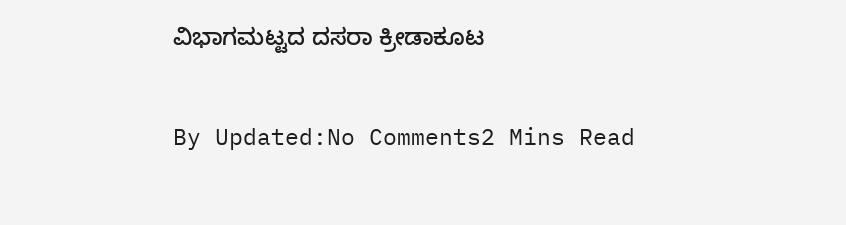ವಿಭಾಗಮಟ್ಟದ ದಸರಾ ಕ್ರೀಡಾಕೂಟ

By Updated:No Comments2 Mins Read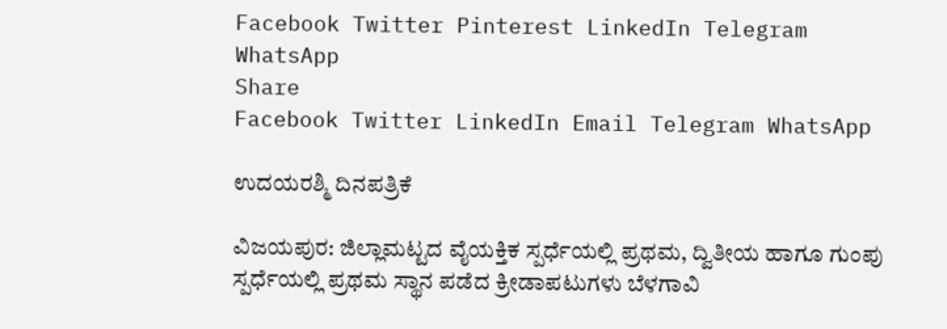Facebook Twitter Pinterest LinkedIn Telegram WhatsApp
Share
Facebook Twitter LinkedIn Email Telegram WhatsApp

ಉದಯರಶ್ಮಿ ದಿನಪತ್ರಿಕೆ

ವಿಜಯಪುರ: ಜಿಲ್ಲಾಮಟ್ಟದ ವೈಯಕ್ತಿಕ ಸ್ಪರ್ಧೆಯಲ್ಲಿ ಪ್ರಥಮ, ದ್ವಿತೀಯ ಹಾಗೂ ಗುಂಪು ಸ್ಪರ್ಧೆಯಲ್ಲಿ ಪ್ರಥಮ ಸ್ಥಾನ ಪಡೆದ ಕ್ರೀಡಾಪಟುಗಳು ಬೆಳಗಾವಿ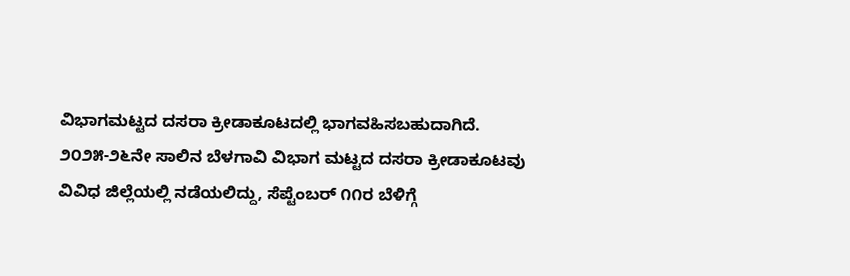ವಿಭಾಗಮಟ್ಟದ ದಸರಾ ಕ್ರೀಡಾಕೂಟದಲ್ಲಿ ಭಾಗವಹಿಸಬಹುದಾಗಿದೆ.
೨೦೨೫-೨೬ನೇ ಸಾಲಿನ ಬೆಳಗಾವಿ ವಿಭಾಗ ಮಟ್ಟದ ದಸರಾ ಕ್ರೀಡಾಕೂಟವು ವಿವಿಧ ಜಿಲ್ಲೆಯಲ್ಲಿ ನಡೆಯಲಿದ್ದು, ಸೆಪ್ಟೆಂಬರ್ ೧೧ರ ಬೆಳಿಗ್ಗೆ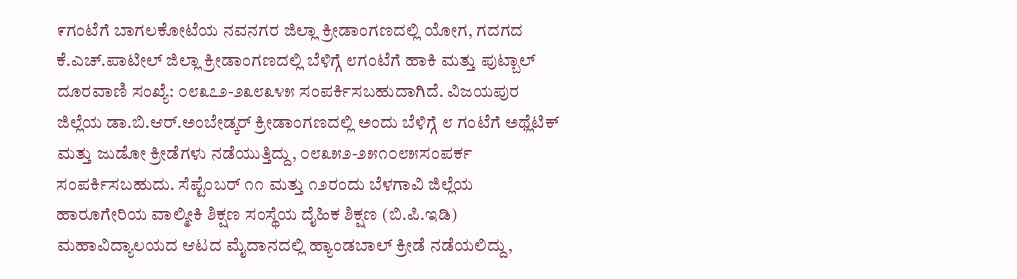೯ಗಂಟೆಗೆ ಬಾಗಲಕೋಟೆಯ ನವನಗರ ಜಿಲ್ಲಾ ಕ್ರೀಡಾಂಗಣದಲ್ಲಿ ಯೋಗ, ಗದಗದ ಕೆ.ಎಚ್.ಪಾಟೀಲ್ ಜಿಲ್ಲಾ ಕ್ರೀಡಾಂಗಣದಲ್ಲಿ ಬೆಳಿಗ್ಗೆ ೮ಗಂಟೆಗೆ ಹಾಕಿ ಮತ್ತು ಪುಟ್ಬಾಲ್ ದೂರವಾಣಿ ಸಂಖ್ಯೆ: ೦೮೩೭೨-೨೩೮೩೪೫ ಸಂಪರ್ಕಿಸಬಹುದಾಗಿದೆ. ವಿಜಯಪುರ ಜಿಲ್ಲೆಯ ಡಾ.ಬಿ.ಆರ್.ಅಂಬೇಡ್ಕರ್ ಕ್ರೀಡಾಂಗಣದಲ್ಲಿ ಅಂದು ಬೆಳಿಗ್ಗೆ ೮ ಗಂಟೆಗೆ ಅಥ್ಲೆಟಿಕ್ ಮತ್ತು ಜುಡೋ ಕ್ರೀಡೆಗಳು ನಡೆಯುತ್ತಿದ್ದು, ೦೮೩೫೨-೨೫೧೦೮೫ಸಂಪರ್ಕ ಸಂಪರ್ಕಿಸಬಹುದು. ಸೆಪ್ಟೆಂಬರ್ ೧೧ ಮತ್ತು ೧೨ರಂದು ಬೆಳಗಾವಿ ಜಿಲ್ಲೆಯ ಹಾರೂಗೇರಿಯ ವಾಲ್ಮೀಕಿ ಶಿಕ್ಷಣ ಸಂಸ್ಥೆಯ ದೈಹಿಕ ಶಿಕ್ಷಣ (ಬಿ.ಪಿ.ಇಡಿ) ಮಹಾವಿದ್ಯಾಲಯದ ಆಟದ ಮೈದಾನದಲ್ಲಿ ಹ್ಯಾಂಡಬಾಲ್ ಕ್ರೀಡೆ ನಡೆಯಲಿದ್ದು,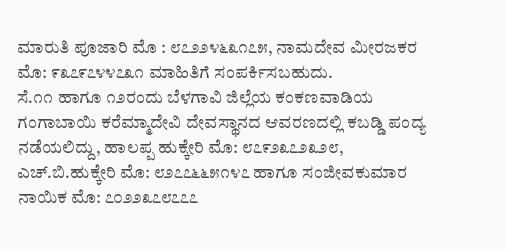ಮಾರುತಿ ಪೂಜಾರಿ ಮೊ : ೮೭೨೨೪೬೩೧೭೫, ನಾಮದೇವ ಮೀರಜಕರ ಮೊ: ೯೩೭೯೭೪೪೭೩೧ ಮಾಹಿತಿಗೆ ಸಂಪರ್ಕಿಸಬಹುದು.
ಸೆ.೧೧ ಹಾಗೂ ೧೨ರಂದು ಬೆಳಗಾವಿ ಜಿಲ್ಲೆಯ ಕಂಕಣವಾಡಿಯ ಗಂಗಾಬಾಯಿ ಕರೆಮ್ಮಾದೇವಿ ದೇವಸ್ಥಾನದ ಆವರಣದಲ್ಲಿ ಕಬಡ್ಡಿ ಪಂದ್ಯ ನಡೆಯಲಿದ್ದು, ಹಾಲಪ್ಪ ಹುಕ್ಕೇರಿ ಮೊ: ೮೭೯೨೩೭೨೩೨೮, ಎಚ್.ಬಿ.ಹುಕ್ಕೇರಿ ಮೊ: ೮೨೭೭೬೬೫೧೪೭ ಹಾಗೂ ಸಂಜೀವಕುಮಾರ ನಾಯಿಕ ಮೊ: ೭೦೨೨೩೭೮೭೭೭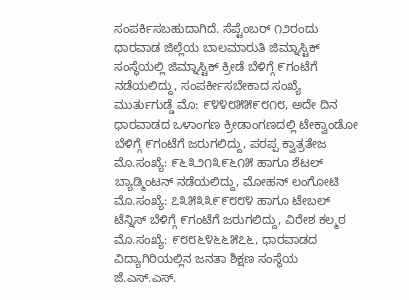ಸಂಪರ್ಕಿಸಬಹುದಾಗಿದೆ. ಸೆಪ್ಟೆಂಬರ್ ೧೨ರಂದು ಧಾರವಾಡ ಜಿಲ್ಲೆಯ ಬಾಲಮಾರುತಿ ಜಿಮ್ನಾಸ್ಟಿಕ್ ಸಂಸ್ಥೆಯಲ್ಲಿ ಜಿಮ್ನಾಸ್ಟಿಕ್ ಕ್ರೀಡೆ ಬೆಳಿಗ್ಗೆ ೯ಗಂಟೆಗೆ ನಡೆಯಲಿದ್ದು, ಸಂಪರ್ಕೀಸಬೇಕಾದ ಸಂಖ್ಯೆ ಮುರ್ತುಗುಡ್ಡೆ ಮೊ: ೯೪೪೮೫೫೯೮೧೮, ಅದೇ ದಿನ ಧಾರವಾಡದ ಒಳಾಂಗಣ ಕ್ರೀಡಾಂಗಣದಲ್ಲಿ ಟೇಕ್ವಾಂಡೋ ಬೆಳಿಗ್ಗೆ ೯ಗಂಟೆಗೆ ಜರುಗಲಿದ್ದು, ಪರಪ್ಪ ಕ್ವಾತ್ರತೇಜ ಮೊ.ಸಂಖ್ಯೆ: ೯೬೩೨೧೩೯೬೧೫ ಹಾಗೂ ಶೆಟಲ್ ಬ್ಯಾಡ್ಮಿಂಟನ್ ನಡೆಯಲಿದ್ದು, ಮೋಹನ್ ಲಂಗೋಟಿ ಮೊ.ಸಂಖ್ಯೆ: ೭೩೫೩೩೯೯೮೮೪ ಹಾಗೂ ಟೇಬಲ್ ಟೆನ್ನಿಸ್ ಬೆಳಿಗ್ಗೆ ೯ಗಂಟೆಗೆ ಜರುಗಲಿದ್ದು, ವಿರೇಶ ಕಲ್ಮಠ ಮೊ.ಸಂಖ್ಯೆ: ೯೮೮೬೪೬೬೫೭೬, ಧಾರವಾಡದ ವಿದ್ಯಾಗಿರಿಯಲ್ಲಿನ ಜನತಾ ಶಿಕ್ಷಣ ಸಂಸ್ಥೆಯ ಜೆ.ಎಸ್.ಎಸ್.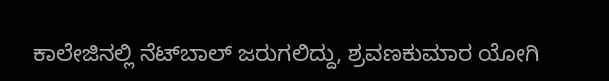ಕಾಲೇಜಿನಲ್ಲಿ ನೆಟ್‌ಬಾಲ್ ಜರುಗಲಿದ್ದು, ಶ್ರವಣಕುಮಾರ ಯೋಗಿ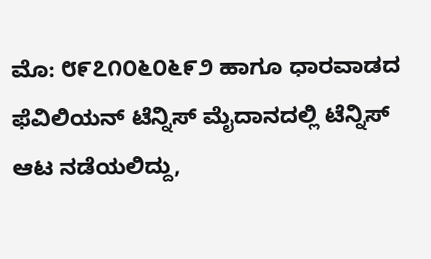ಮೊ: ೮೯೭೧೦೬೦೬೯೨ ಹಾಗೂ ಧಾರವಾಡದ ಫೆವಿಲಿಯನ್ ಟೆನ್ನಿಸ್ ಮೈದಾನದಲ್ಲಿ ಟೆನ್ನಿಸ್ ಆಟ ನಡೆಯಲಿದ್ದು,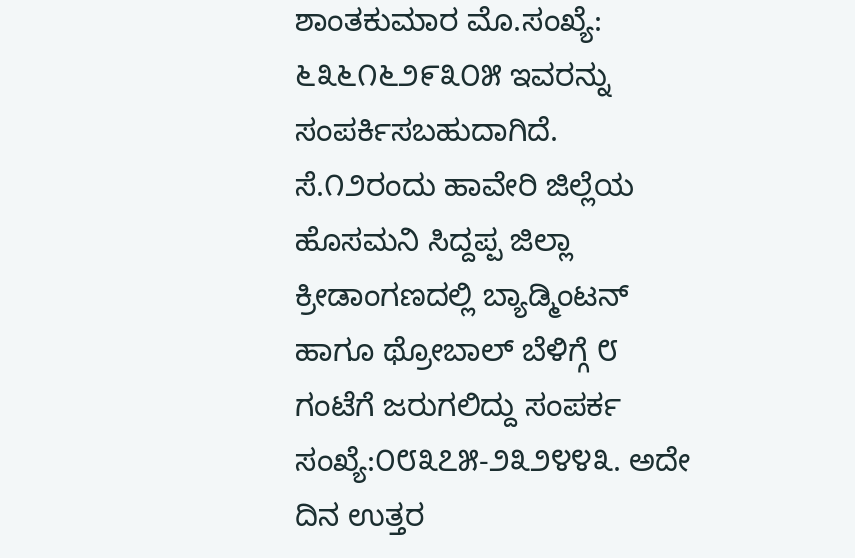ಶಾಂತಕುಮಾರ ಮೊ.ಸಂಖ್ಯೆ: ೬೩೬೧೬೨೯೩೦೫ ಇವರನ್ನು ಸಂಪರ್ಕಿಸಬಹುದಾಗಿದೆ.
ಸೆ.೧೨ರಂದು ಹಾವೇರಿ ಜಿಲ್ಲೆಯ ಹೊಸಮನಿ ಸಿದ್ದಪ್ಪ ಜಿಲ್ಲಾ ಕ್ರೀಡಾಂಗಣದಲ್ಲಿ ಬ್ಯಾಡ್ಮಿಂಟನ್ ಹಾಗೂ ಥ್ರೋಬಾಲ್ ಬೆಳಿಗ್ಗೆ ೮ ಗಂಟೆಗೆ ಜರುಗಲಿದ್ದು ಸಂಪರ್ಕ ಸಂಖ್ಯೆ:೦೮೩೭೫-೨೩೨೪೪೩. ಅದೇ ದಿನ ಉತ್ತರ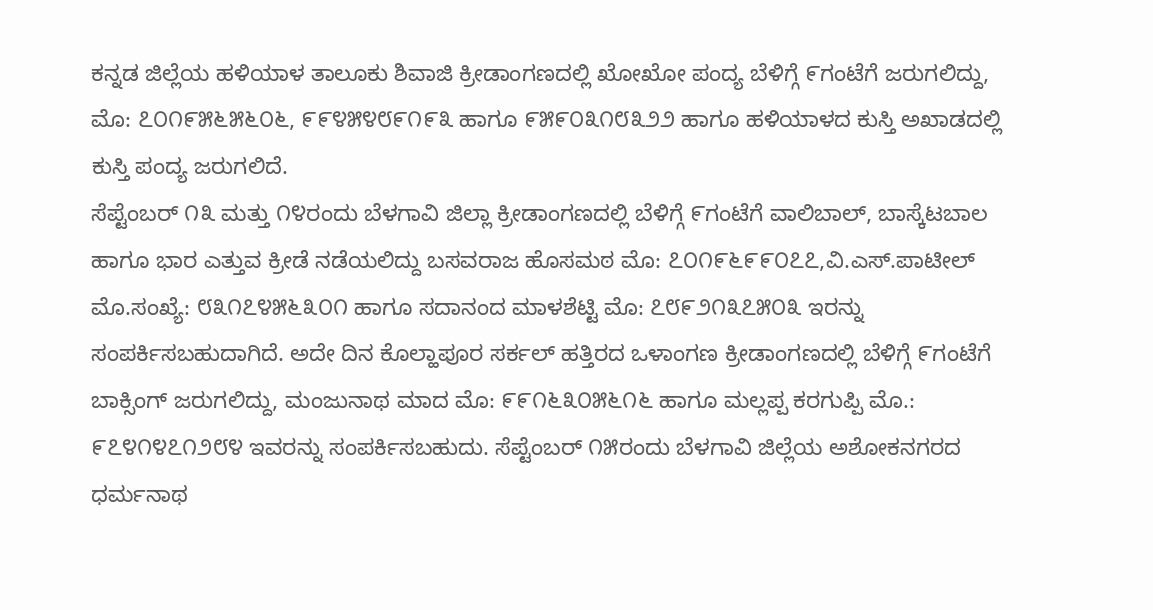ಕನ್ನಡ ಜಿಲ್ಲೆಯ ಹಳಿಯಾಳ ತಾಲೂಕು ಶಿವಾಜಿ ಕ್ರೀಡಾಂಗಣದಲ್ಲಿ ಖೋಖೋ ಪಂದ್ಯ ಬೆಳಿಗ್ಗೆ ೯ಗಂಟೆಗೆ ಜರುಗಲಿದ್ದು, ಮೊ: ೭೦೧೯೫೬೫೬೦೬, ೯೯೪೫೪೮೯೧೯೩ ಹಾಗೂ ೯೫೯೦೩೧೮೩೨೨ ಹಾಗೂ ಹಳಿಯಾಳದ ಕುಸ್ತಿ ಅಖಾಡದಲ್ಲಿ ಕುಸ್ತಿ ಪಂದ್ಯ ಜರುಗಲಿದೆ.
ಸೆಪ್ಟೆಂಬರ್ ೧೩ ಮತ್ತು ೧೪ರಂದು ಬೆಳಗಾವಿ ಜಿಲ್ಲಾ ಕ್ರೀಡಾಂಗಣದಲ್ಲಿ ಬೆಳಿಗ್ಗೆ ೯ಗಂಟೆಗೆ ವಾಲಿಬಾಲ್, ಬಾಸ್ಕೆಟಬಾಲ ಹಾಗೂ ಭಾರ ಎತ್ತುವ ಕ್ರೀಡೆ ನಡೆಯಲಿದ್ದು ಬಸವರಾಜ ಹೊಸಮಠ ಮೊ: ೭೦೧೯೬೯೯೦೭೭,ವಿ.ಎಸ್.ಪಾಟೀಲ್ ಮೊ.ಸಂಖ್ಯೆ: ೮೩೧೭೪೫೬೩೦೧ ಹಾಗೂ ಸದಾನಂದ ಮಾಳಶೆಟ್ಟಿ ಮೊ: ೭೮೯೨೧೩೭೫೦೩ ಇರನ್ನು ಸಂಪರ್ಕಿಸಬಹುದಾಗಿದೆ. ಅದೇ ದಿನ ಕೊಲ್ಹಾಪೂರ ಸರ್ಕಲ್ ಹತ್ತಿರದ ಒಳಾಂಗಣ ಕ್ರೀಡಾಂಗಣದಲ್ಲಿ ಬೆಳಿಗ್ಗೆ ೯ಗಂಟೆಗೆ ಬಾಕ್ಸಿಂಗ್ ಜರುಗಲಿದ್ದು, ಮಂಜುನಾಥ ಮಾದ ಮೊ: ೯೯೧೬೩೦೫೬೧೬ ಹಾಗೂ ಮಲ್ಲಪ್ಪ ಕರಗುಪ್ಪಿ ಮೊ.: ೯೭೪೧೪೭೧೨೮೪ ಇವರನ್ನು ಸಂಪರ್ಕಿಸಬಹುದು. ಸೆಪ್ಟೆಂಬರ್ ೧೫ರಂದು ಬೆಳಗಾವಿ ಜಿಲ್ಲೆಯ ಅಶೋಕನಗರದ ಧರ್ಮನಾಥ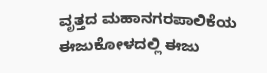ವೃತ್ತದ ಮಹಾನಗರಪಾಲಿಕೆಯ ಈಜುಕೋಳದಲ್ಲಿ ಈಜು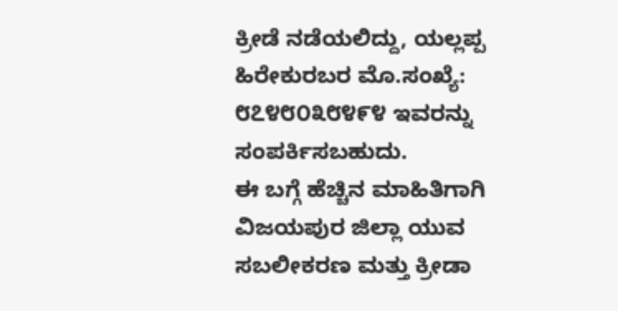ಕ್ರೀಡೆ ನಡೆಯಲಿದ್ದು, ಯಲ್ಲಪ್ಪ ಹಿರೇಕುರಬರ ಮೊ.ಸಂಖ್ಯೆ: ೮೭೪೮೦೩೮೪೯೪ ಇವರನ್ನು ಸಂಪರ್ಕಿಸಬಹುದು.
ಈ ಬಗ್ಗೆ ಹೆಚ್ಚಿನ ಮಾಹಿತಿಗಾಗಿ ವಿಜಯಪುರ ಜಿಲ್ಲಾ ಯುವ ಸಬಲೀಕರಣ ಮತ್ತು ಕ್ರೀಡಾ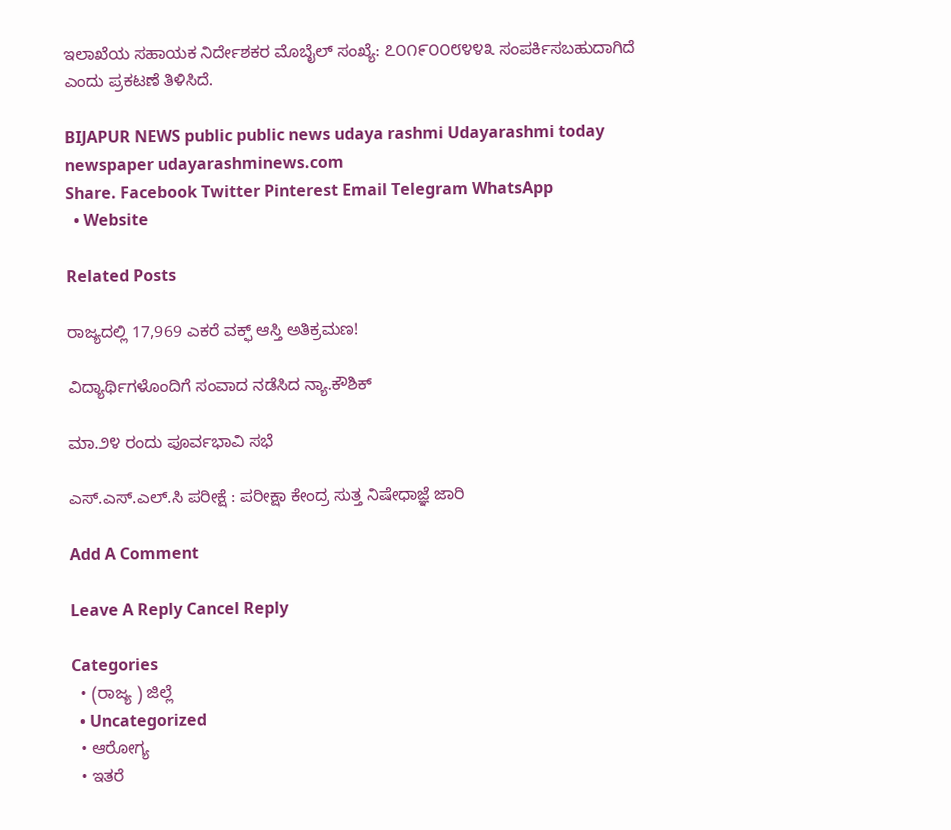ಇಲಾಖೆಯ ಸಹಾಯಕ ನಿರ್ದೇಶಕರ ಮೊಬೈಲ್ ಸಂಖ್ಯೆ: ೭೦೧೯೦೦೮೪೪೩ ಸಂಪರ್ಕಿಸಬಹುದಾಗಿದೆ ಎಂದು ಪ್ರಕಟಣೆ ತಿಳಿಸಿದೆ.

BIJAPUR NEWS public public news udaya rashmi Udayarashmi today newspaper udayarashminews.com
Share. Facebook Twitter Pinterest Email Telegram WhatsApp
  • Website

Related Posts

ರಾಜ್ಯದಲ್ಲಿ 17,969 ಎಕರೆ ವಕ್ಫ್ ಆಸ್ತಿ ಅತಿಕ್ರಮಣ!

ವಿದ್ಯಾರ್ಥಿಗಳೊಂದಿಗೆ ಸಂವಾದ ನಡೆಸಿದ ನ್ಯಾ.ಕೌಶಿಕ್

ಮಾ.೨೪ ರಂದು ಪೂರ್ವಭಾವಿ ಸಭೆ

ಎಸ್.ಎಸ್.ಎಲ್.ಸಿ ಪರೀಕ್ಷೆ : ಪರೀಕ್ಷಾ ಕೇಂದ್ರ ಸುತ್ತ ನಿಷೇಧಾಜ್ಞೆ ಜಾರಿ

Add A Comment

Leave A Reply Cancel Reply

Categories
  • (ರಾಜ್ಯ ) ಜಿಲ್ಲೆ
  • Uncategorized
  • ಆರೋಗ್ಯ
  • ಇತರೆ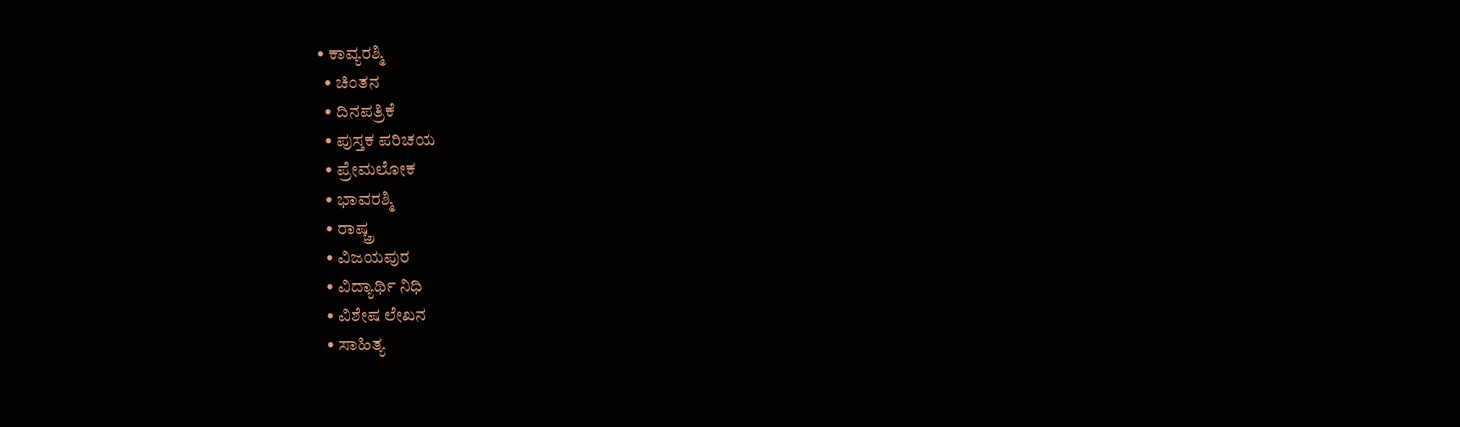• ಕಾವ್ಯರಶ್ಮಿ
  • ಚಿಂತನ
  • ದಿನಪತ್ರಿಕೆ
  • ಪುಸ್ತಕ ಪರಿಚಯ
  • ಪ್ರೇಮಲೋಕ
  • ಭಾವರಶ್ಮಿ
  • ರಾಷ್ಚ್ರ
  • ವಿಜಯಪುರ
  • ವಿದ್ಯಾರ್ಥಿ ನಿಧಿ
  • ವಿಶೇಷ ಲೇಖನ
  • ಸಾಹಿತ್ಯ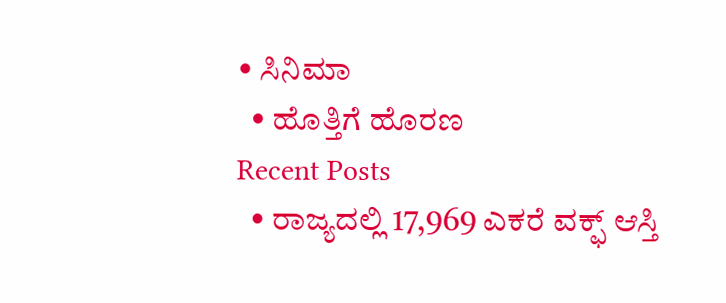• ಸಿನಿಮಾ
  • ಹೊತ್ತಿಗೆ ಹೊರಣ
Recent Posts
  • ರಾಜ್ಯದಲ್ಲಿ 17,969 ಎಕರೆ ವಕ್ಫ್ ಆಸ್ತಿ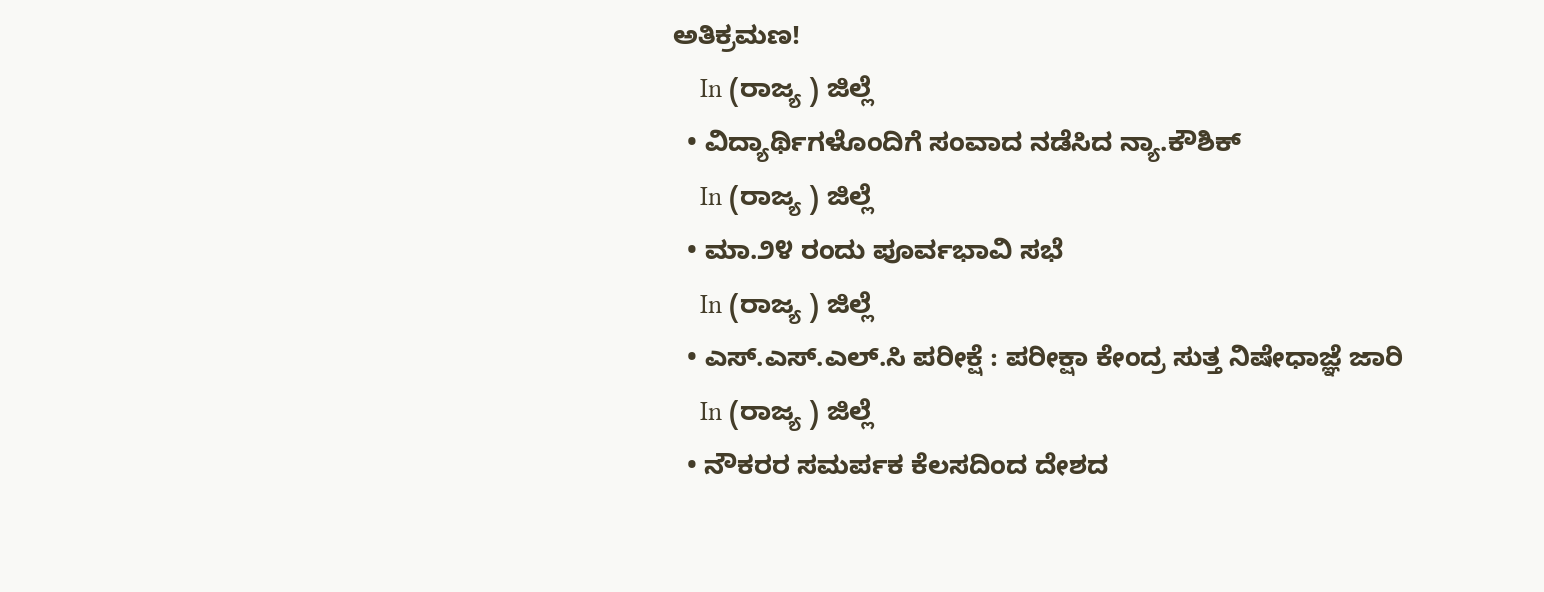ಅತಿಕ್ರಮಣ!
    In (ರಾಜ್ಯ ) ಜಿಲ್ಲೆ
  • ವಿದ್ಯಾರ್ಥಿಗಳೊಂದಿಗೆ ಸಂವಾದ ನಡೆಸಿದ ನ್ಯಾ.ಕೌಶಿಕ್
    In (ರಾಜ್ಯ ) ಜಿಲ್ಲೆ
  • ಮಾ.೨೪ ರಂದು ಪೂರ್ವಭಾವಿ ಸಭೆ
    In (ರಾಜ್ಯ ) ಜಿಲ್ಲೆ
  • ಎಸ್.ಎಸ್.ಎಲ್.ಸಿ ಪರೀಕ್ಷೆ : ಪರೀಕ್ಷಾ ಕೇಂದ್ರ ಸುತ್ತ ನಿಷೇಧಾಜ್ಞೆ ಜಾರಿ
    In (ರಾಜ್ಯ ) ಜಿಲ್ಲೆ
  • ನೌಕರರ ಸಮರ್ಪಕ ಕೆಲಸದಿಂದ ದೇಶದ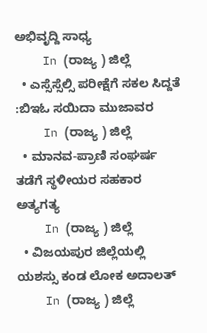ಅಭಿವೃದ್ದಿ ಸಾಧ್ಯ
    In (ರಾಜ್ಯ ) ಜಿಲ್ಲೆ
  • ಎಸ್ಸೆಸ್ಸೆಲ್ಸಿ ಪರೀಕ್ಷೆಗೆ ಸಕಲ ಸಿದ್ದತೆ :ಬಿಇಓ ಸಯಿದಾ ಮುಜಾವರ
    In (ರಾಜ್ಯ ) ಜಿಲ್ಲೆ
  • ಮಾನವ-ಪ್ರಾಣಿ ಸಂಘರ್ಷ ತಡೆಗೆ ಸ್ಥಳೀಯರ ಸಹಕಾರ ಅತ್ಯಗತ್ಯ
    In (ರಾಜ್ಯ ) ಜಿಲ್ಲೆ
  • ವಿಜಯಪುರ ಜಿಲ್ಲೆಯಲ್ಲಿ ಯಶಸ್ಸು ಕಂಡ ಲೋಕ ಅದಾಲತ್
    In (ರಾಜ್ಯ ) ಜಿಲ್ಲೆ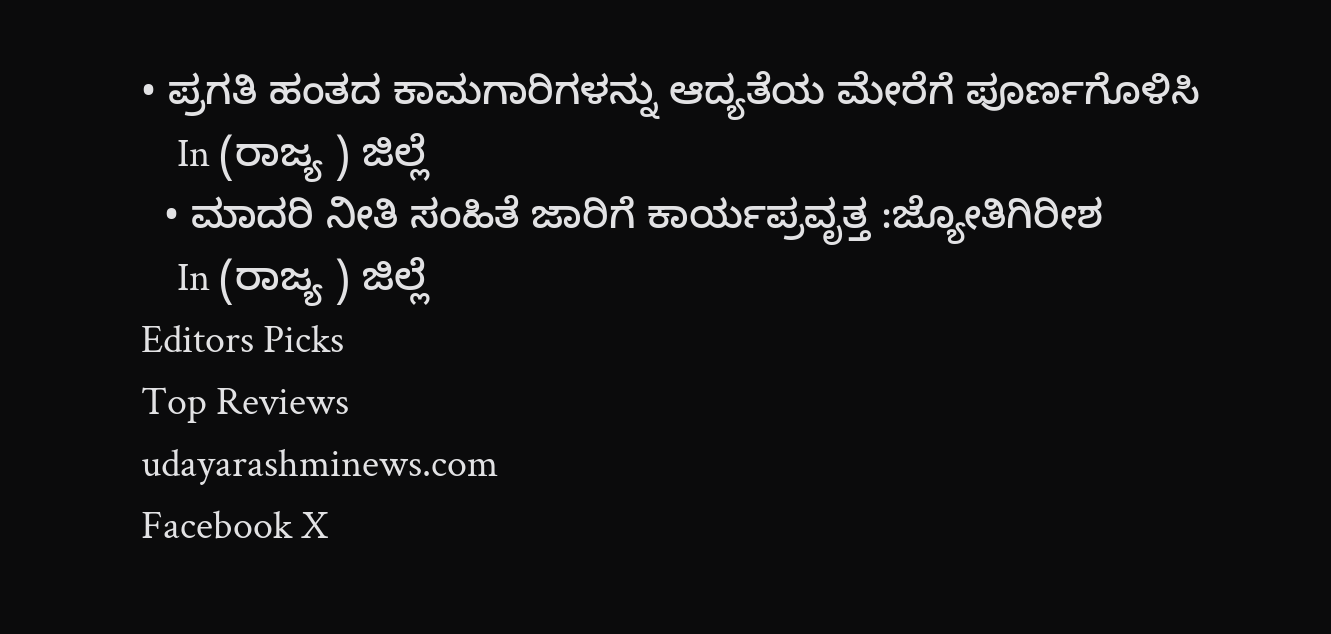• ಪ್ರಗತಿ ಹಂತದ ಕಾಮಗಾರಿಗಳನ್ನು ಆದ್ಯತೆಯ ಮೇರೆಗೆ ಪೂರ್ಣಗೊಳಿಸಿ
    In (ರಾಜ್ಯ ) ಜಿಲ್ಲೆ
  • ಮಾದರಿ ನೀತಿ ಸಂಹಿತೆ ಜಾರಿಗೆ ಕಾರ್ಯಪ್ರವೃತ್ತ :ಜ್ಯೋತಿಗಿರೀಶ
    In (ರಾಜ್ಯ ) ಜಿಲ್ಲೆ
Editors Picks
Top Reviews
udayarashminews.com
Facebook X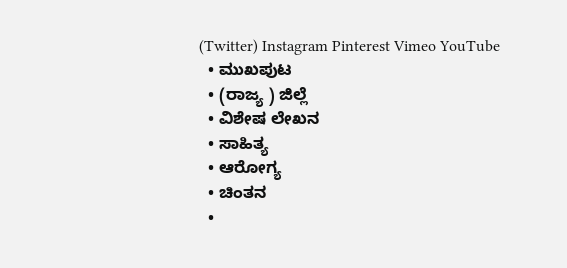(Twitter) Instagram Pinterest Vimeo YouTube
  • ಮುಖಪುಟ
  • (ರಾಜ್ಯ ) ಜಿಲ್ಲೆ
  • ವಿಶೇಷ ಲೇಖನ
  • ಸಾಹಿತ್ಯ
  • ಆರೋಗ್ಯ
  • ಚಿಂತನ
  •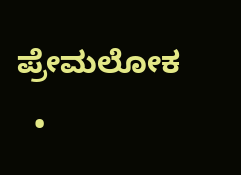ಪ್ರೇಮಲೋಕ
  •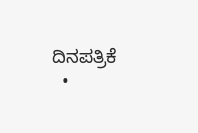ದಿನಪತ್ರಿಕೆ
  •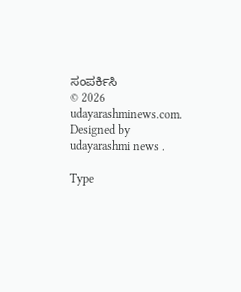ಸಂಪರ್ಕಿಸಿ
© 2026 udayarashminews.com. Designed by udayarashmi news .

Type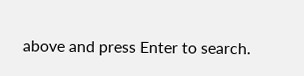above and press Enter to search.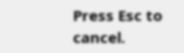Press Esc to cancel.